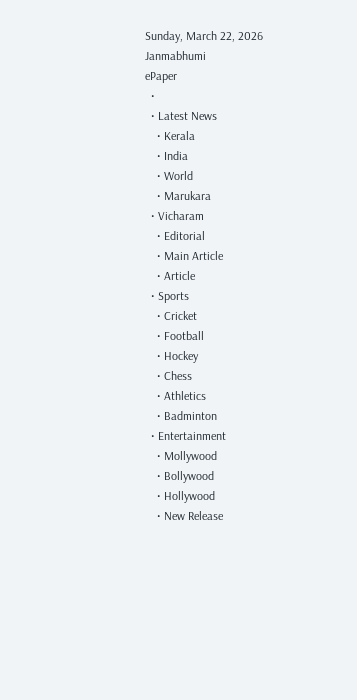Sunday, March 22, 2026
Janmabhumi
ePaper
  •
  • Latest News
    • Kerala
    • India
    • World
    • Marukara
  • Vicharam
    • Editorial
    • Main Article
    • Article
  • Sports
    • Cricket
    • Football
    • Hockey
    • Chess
    • Athletics
    • Badminton
  • Entertainment
    • Mollywood
    • Bollywood
    • Hollywood
    • New Release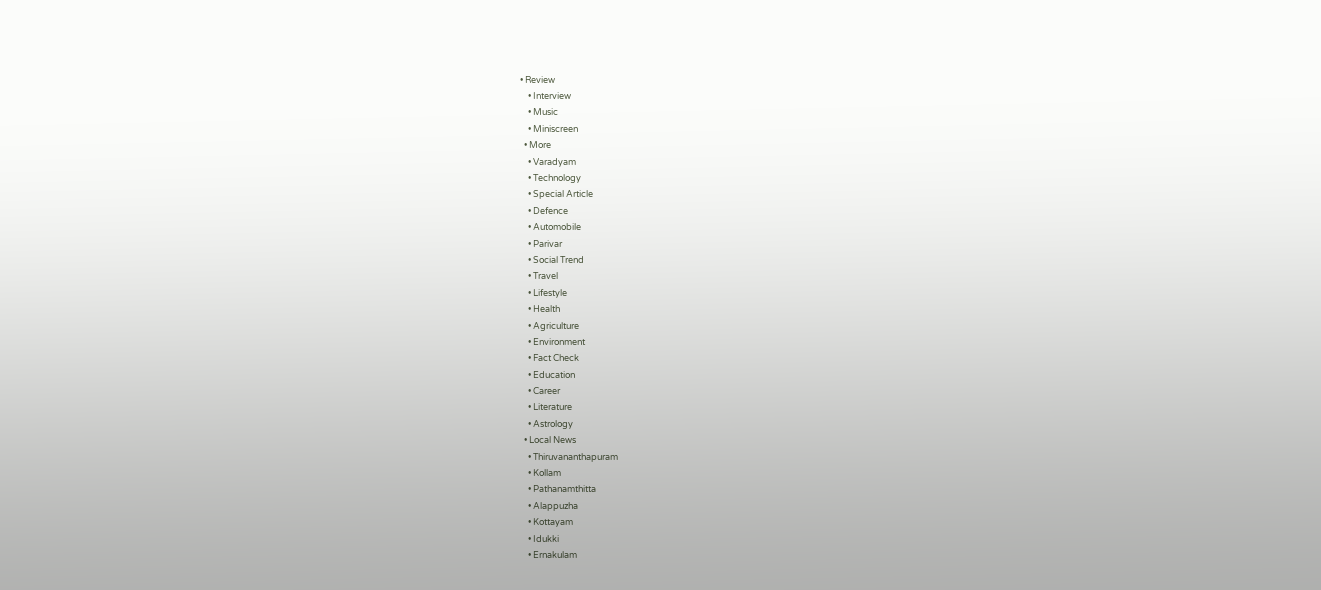• Review
    • Interview
    • Music
    • Miniscreen
  • More
    • Varadyam
    • Technology
    • Special Article
    • Defence
    • Automobile
    • Parivar
    • Social Trend
    • Travel
    • Lifestyle
    • Health
    • Agriculture
    • Environment
    • Fact Check
    • Education
    • Career
    • Literature
    • Astrology
  • Local News
    • Thiruvananthapuram
    • Kollam
    • Pathanamthitta
    • Alappuzha
    • Kottayam
    • Idukki
    • Ernakulam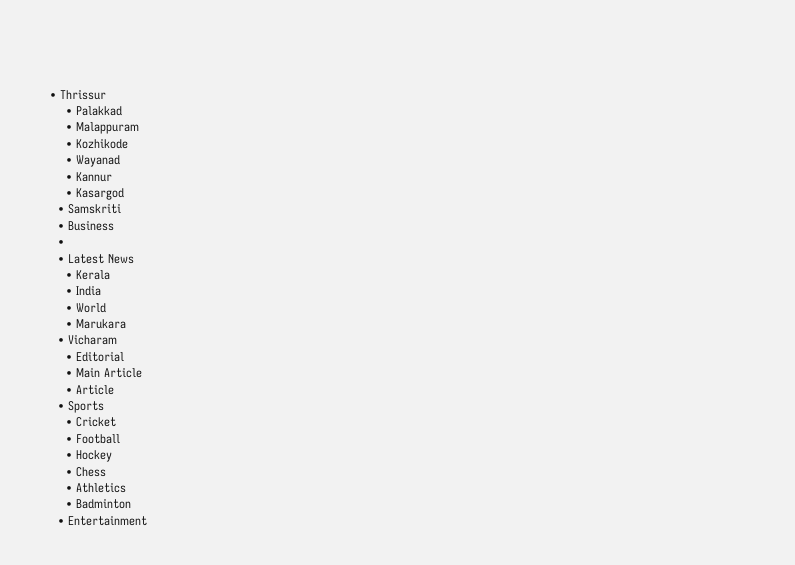• Thrissur
    • Palakkad
    • Malappuram
    • Kozhikode
    • Wayanad
    • Kannur
    • Kasargod
  • Samskriti
  • Business
  •
  • Latest News
    • Kerala
    • India
    • World
    • Marukara
  • Vicharam
    • Editorial
    • Main Article
    • Article
  • Sports
    • Cricket
    • Football
    • Hockey
    • Chess
    • Athletics
    • Badminton
  • Entertainment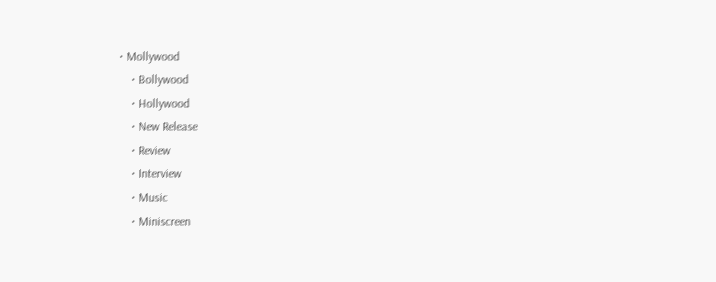• Mollywood
    • Bollywood
    • Hollywood
    • New Release
    • Review
    • Interview
    • Music
    • Miniscreen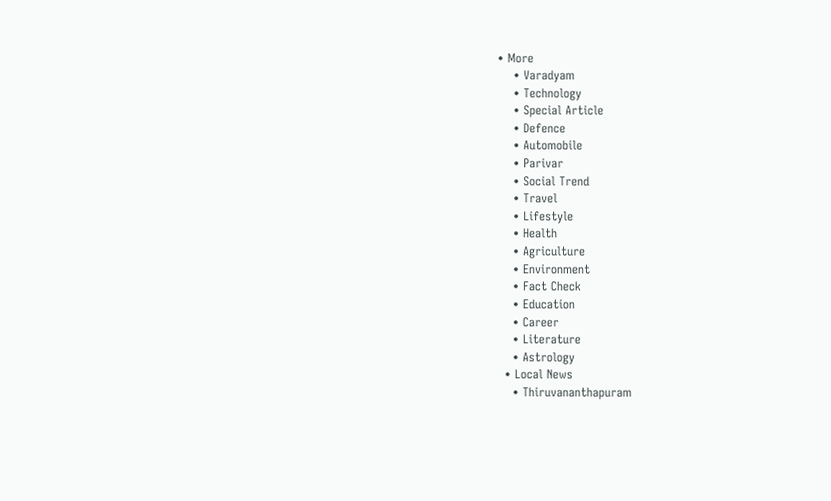• More
    • Varadyam
    • Technology
    • Special Article
    • Defence
    • Automobile
    • Parivar
    • Social Trend
    • Travel
    • Lifestyle
    • Health
    • Agriculture
    • Environment
    • Fact Check
    • Education
    • Career
    • Literature
    • Astrology
  • Local News
    • Thiruvananthapuram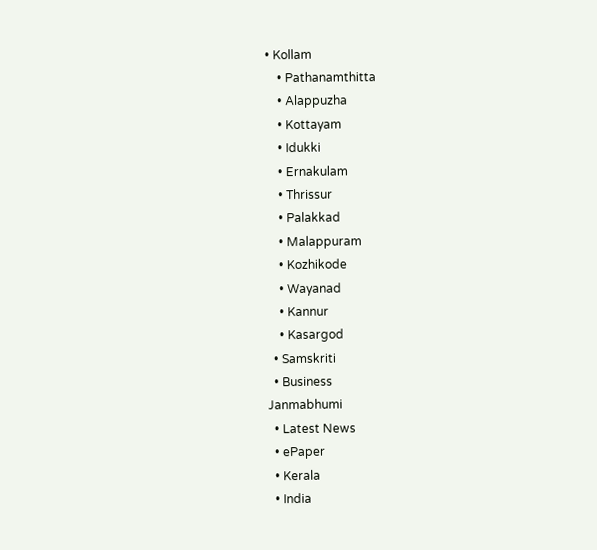• Kollam
    • Pathanamthitta
    • Alappuzha
    • Kottayam
    • Idukki
    • Ernakulam
    • Thrissur
    • Palakkad
    • Malappuram
    • Kozhikode
    • Wayanad
    • Kannur
    • Kasargod
  • Samskriti
  • Business
Janmabhumi
  • Latest News
  • ePaper
  • Kerala
  • India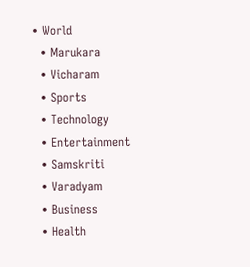• World
  • Marukara
  • Vicharam
  • Sports
  • Technology
  • Entertainment
  • Samskriti
  • Varadyam
  • Business
  • Health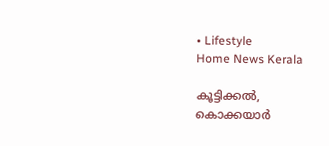• Lifestyle
Home News Kerala

കൂട്ടിക്കല്‍, കൊക്കയാര്‍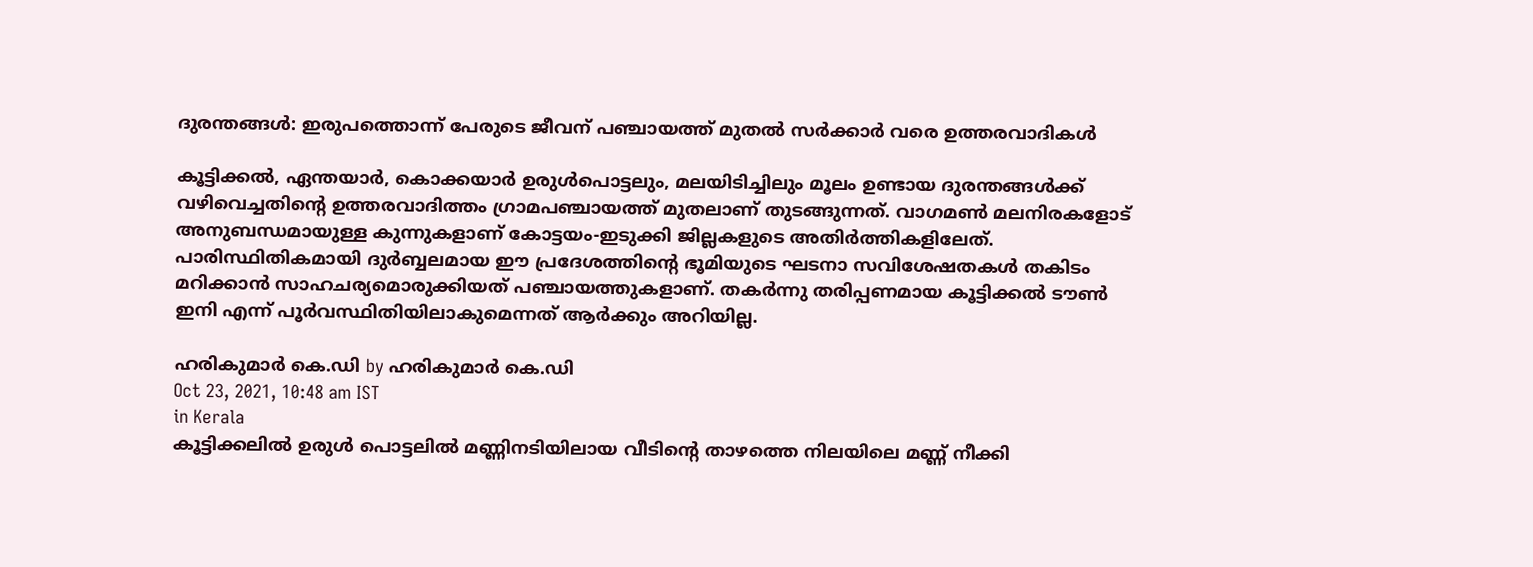ദുരന്തങ്ങള്‍: ഇരുപത്തൊന്ന് പേരുടെ ജീവന് പഞ്ചായത്ത് മുതല്‍ സര്‍ക്കാര്‍ വരെ ഉത്തരവാദികള്‍

കൂട്ടിക്കല്‍, ഏന്തയാര്‍, കൊക്കയാര്‍ ഉരുള്‍പൊട്ടലും, മലയിടിച്ചിലും മൂലം ഉണ്ടായ ദുരന്തങ്ങള്‍ക്ക് വഴിവെച്ചതിന്റെ ഉത്തരവാദിത്തം ഗ്രാമപഞ്ചായത്ത് മുതലാണ് തുടങ്ങുന്നത്. വാഗമണ്‍ മലനിരകളോട് അനുബന്ധമായുള്ള കുന്നുകളാണ് കോട്ടയം-ഇടുക്കി ജില്ലകളുടെ അതിര്‍ത്തികളിലേത്. പാരിസ്ഥിതികമായി ദുര്‍ബ്ബലമായ ഈ പ്രദേശത്തിന്റെ ഭൂമിയുടെ ഘടനാ സവിശേഷതകള്‍ തകിടം മറിക്കാന്‍ സാഹചര്യമൊരുക്കിയത് പഞ്ചായത്തുകളാണ്. തകര്‍ന്നു തരിപ്പണമായ കൂട്ടിക്കല്‍ ടൗണ്‍ ഇനി എന്ന് പൂര്‍വസ്ഥിതിയിലാകുമെന്നത് ആര്‍ക്കും അറിയില്ല.

ഹരികുമാര്‍ കെ.ഡി by ഹരികുമാര്‍ കെ.ഡി
Oct 23, 2021, 10:48 am IST
in Kerala
കൂട്ടിക്കലില്‍ ഉരുള്‍ പൊട്ടലില്‍ മണ്ണിനടിയിലായ വീടിന്റെ താഴത്തെ നിലയിലെ മണ്ണ് നീക്കി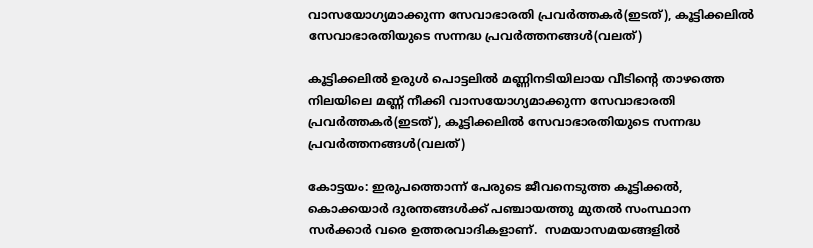വാസയോഗ്യമാക്കുന്ന സേവാഭാരതി പ്രവര്‍ത്തകര്‍(ഇടത്), കൂട്ടിക്കലില്‍ സേവാഭാരതിയുടെ സന്നദ്ധ പ്രവര്‍ത്തനങ്ങള്‍(വലത്)

കൂട്ടിക്കലില്‍ ഉരുള്‍ പൊട്ടലില്‍ മണ്ണിനടിയിലായ വീടിന്റെ താഴത്തെ നിലയിലെ മണ്ണ് നീക്കി വാസയോഗ്യമാക്കുന്ന സേവാഭാരതി പ്രവര്‍ത്തകര്‍(ഇടത്), കൂട്ടിക്കലില്‍ സേവാഭാരതിയുടെ സന്നദ്ധ പ്രവര്‍ത്തനങ്ങള്‍(വലത്)

കോട്ടയം: ഇരുപത്തൊന്ന് പേരുടെ ജീവനെടുത്ത കൂട്ടിക്കല്‍, കൊക്കയാര്‍ ദുരന്തങ്ങള്‍ക്ക് പഞ്ചായത്തു മുതല്‍ സംസ്ഥാന സര്‍ക്കാര്‍ വരെ ഉത്തരവാദികളാണ്.  സമയാസമയങ്ങളില്‍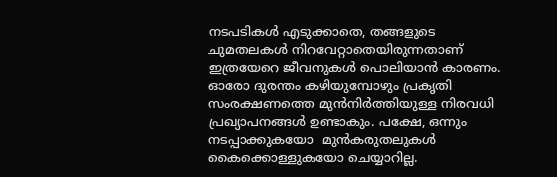നടപടികള്‍ എടുക്കാതെ, തങ്ങളുടെ ചുമതലകള്‍ നിറവേറ്റാതെയിരുന്നതാണ് ഇത്രയേറെ ജീവനുകള്‍ പൊലിയാന്‍ കാരണം. ഓരോ ദുരന്തം കഴിയുമ്പോഴും പ്രകൃതി സംരക്ഷണത്തെ മുന്‍നിര്‍ത്തിയുള്ള നിരവധി പ്രഖ്യാപനങ്ങള്‍ ഉണ്ടാകും. പക്ഷേ, ഒന്നും നടപ്പാക്കുകയോ  മുന്‍കരുതലുകള്‍ കൈക്കൊള്ളുകയോ ചെയ്യാറില്ല.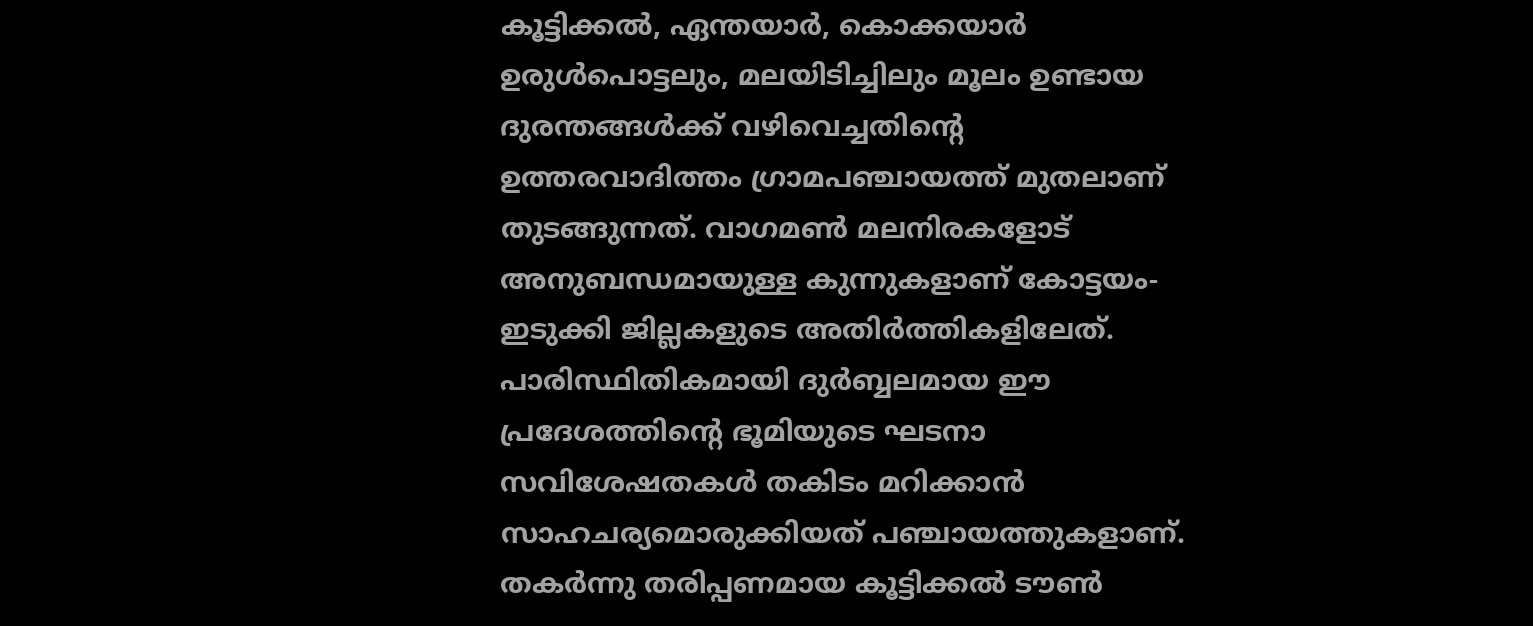കൂട്ടിക്കല്‍, ഏന്തയാര്‍, കൊക്കയാര്‍  ഉരുള്‍പൊട്ടലും, മലയിടിച്ചിലും മൂലം ഉണ്ടായ ദുരന്തങ്ങള്‍ക്ക് വഴിവെച്ചതിന്റെ ഉത്തരവാദിത്തം ഗ്രാമപഞ്ചായത്ത് മുതലാണ് തുടങ്ങുന്നത്. വാഗമണ്‍ മലനിരകളോട് അനുബന്ധമായുള്ള കുന്നുകളാണ് കോട്ടയം-ഇടുക്കി ജില്ലകളുടെ അതിര്‍ത്തികളിലേത്.  പാരിസ്ഥിതികമായി ദുര്‍ബ്ബലമായ ഈ പ്രദേശത്തിന്റെ ഭൂമിയുടെ ഘടനാ സവിശേഷതകള്‍ തകിടം മറിക്കാന്‍ സാഹചര്യമൊരുക്കിയത് പഞ്ചായത്തുകളാണ്. തകര്‍ന്നു തരിപ്പണമായ കൂട്ടിക്കല്‍ ടൗണ്‍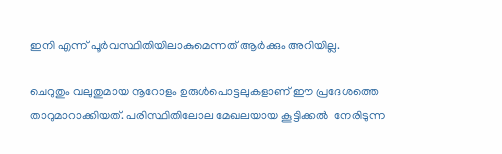ഇനി എന്ന് പൂര്‍വസ്ഥിതിയിലാകുമെന്നത് ആര്‍ക്കും അറിയില്ല.

ചെറുതും വലുതുമായ നൂറോളം ഉരുള്‍പൊട്ടലുകളാണ് ഈ പ്രദേശത്തെ താറുമാറാക്കിയത്. പരിസ്ഥിതിലോല മേഖലയായ കൂട്ടിക്കല്‍  നേരിടുന്ന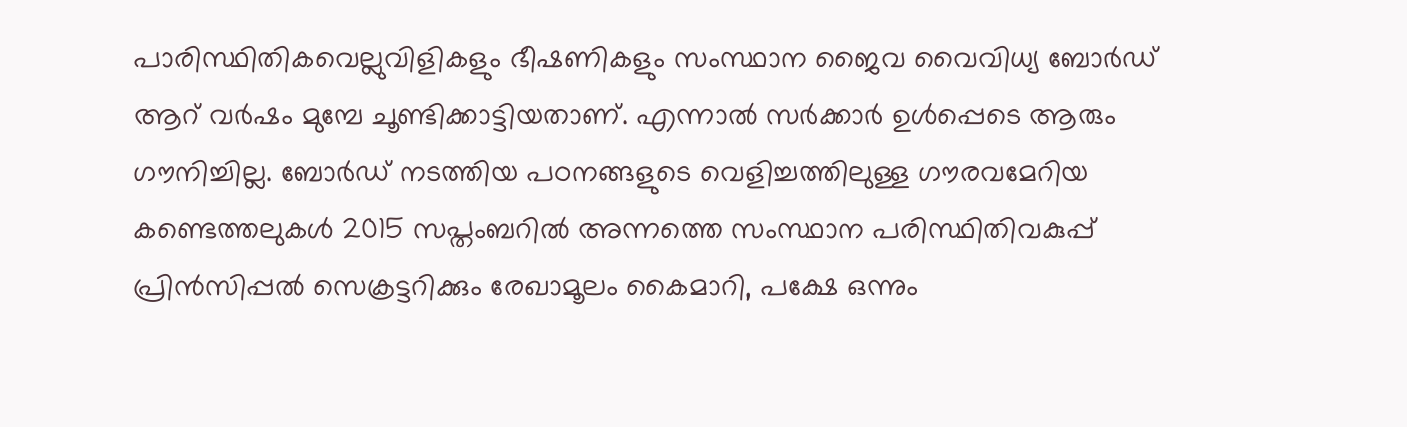പാരിസ്ഥിതികവെല്ലുവിളികളും ഭീഷണികളും സംസ്ഥാന ജൈവ വൈവിധ്യ ബോര്‍ഡ് ആറ് വര്‍ഷം മുമ്പേ ചൂണ്ടിക്കാട്ടിയതാണ്. എന്നാല്‍ സര്‍ക്കാര്‍ ഉള്‍പ്പെടെ ആരും ഗൗനിച്ചില്ല. ബോര്‍ഡ് നടത്തിയ പഠനങ്ങളുടെ വെളിച്ചത്തിലുള്ള ഗൗരവമേറിയ കണ്ടെത്തലുകള്‍ 2015 സപ്തംബറില്‍ അന്നത്തെ സംസ്ഥാന പരിസ്ഥിതിവകുപ്പ് പ്രിന്‍സിപ്പല്‍ സെക്രട്ടറിക്കും രേഖാമൂലം കൈമാറി, പക്ഷേ ഒന്നും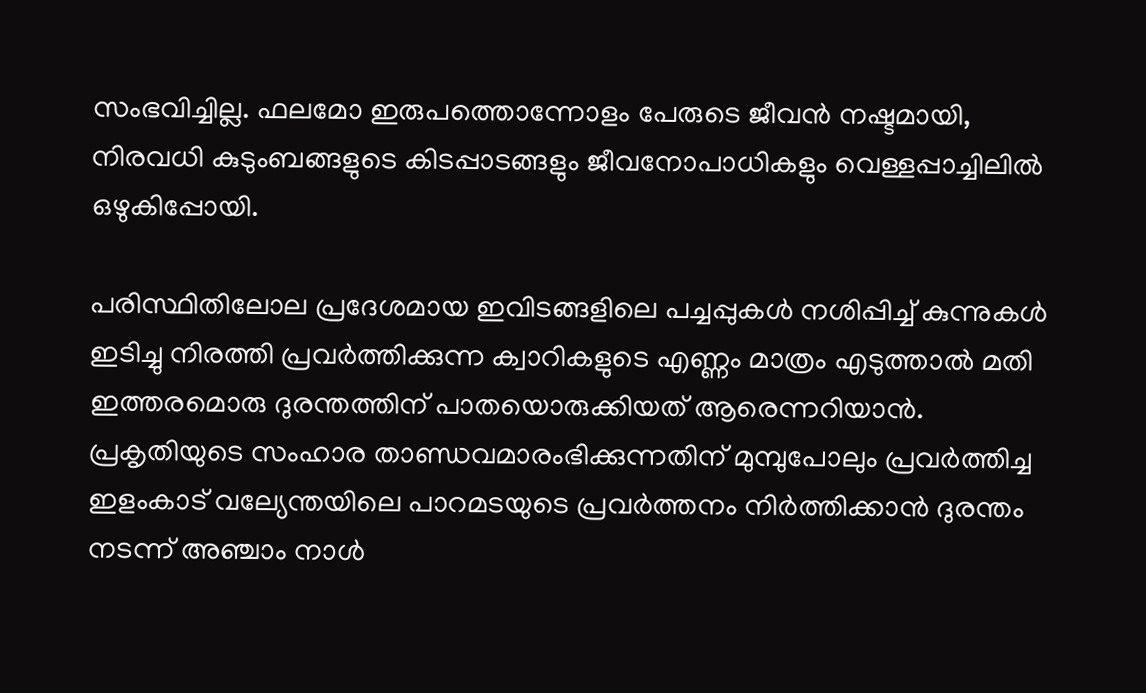സംഭവിച്ചില്ല. ഫലമോ ഇരുപത്തൊന്നോളം പേരുടെ ജീവന്‍ നഷ്ടമായി, നിരവധി കുടുംബങ്ങളുടെ കിടപ്പാടങ്ങളും ജീവനോപാധികളും വെള്ളപ്പാച്ചിലില്‍ ഒഴുകിപ്പോയി.

പരിസ്ഥിതിലോല പ്രദേശമായ ഇവിടങ്ങളിലെ പച്ചപ്പുകള്‍ നശിപ്പിച്ച് കുന്നുകള്‍ ഇടിച്ചു നിരത്തി പ്രവര്‍ത്തിക്കുന്ന ക്വാറികളുടെ എണ്ണം മാത്രം എടുത്താല്‍ മതി ഇത്തരമൊരു ദുരന്തത്തിന് പാതയൊരുക്കിയത് ആരെന്നറിയാന്‍. പ്രകൃതിയുടെ സംഹാര താണ്ഡവമാരംഭിക്കുന്നതിന് മുമ്പുപോലും പ്രവര്‍ത്തിച്ച ഇളംകാട് വല്യേന്തയിലെ പാറമടയുടെ പ്രവര്‍ത്തനം നിര്‍ത്തിക്കാന്‍ ദുരന്തം നടന്ന് അഞ്ചാം നാള്‍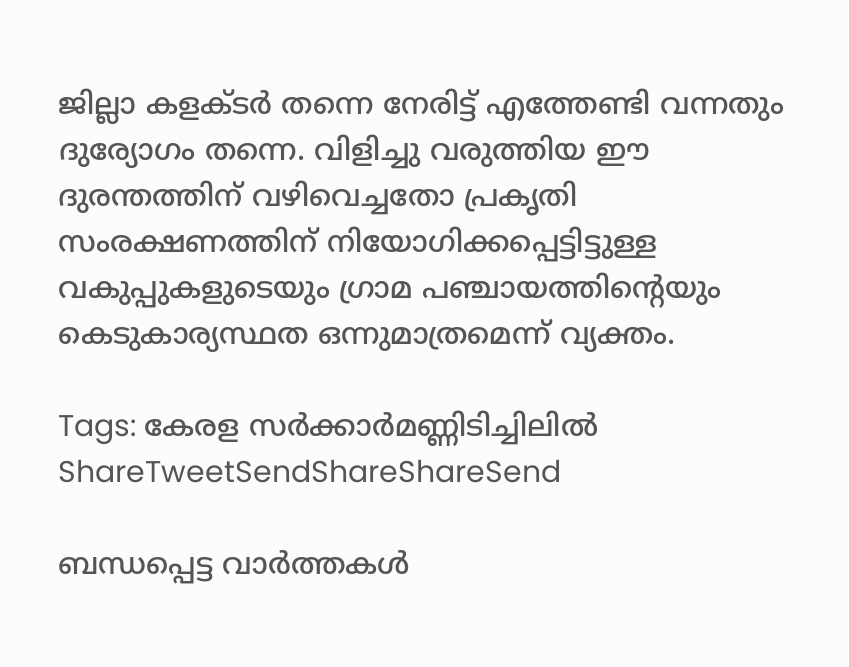ജില്ലാ കളക്ടര്‍ തന്നെ നേരിട്ട് എത്തേണ്ടി വന്നതും ദുര്യോഗം തന്നെ. വിളിച്ചു വരുത്തിയ ഈ ദുരന്തത്തിന് വഴിവെച്ചതോ പ്രകൃതി സംരക്ഷണത്തിന് നിയോഗിക്കപ്പെട്ടിട്ടുള്ള വകുപ്പുകളുടെയും ഗ്രാമ പഞ്ചായത്തിന്റെയും കെടുകാര്യസ്ഥത ഒന്നുമാത്രമെന്ന് വ്യക്തം.

Tags: കേരള സര്‍ക്കാര്‍മണ്ണിടിച്ചിലില്‍
ShareTweetSendShareShareSend

ബന്ധപ്പെട്ട വാര്‍ത്തകള്‍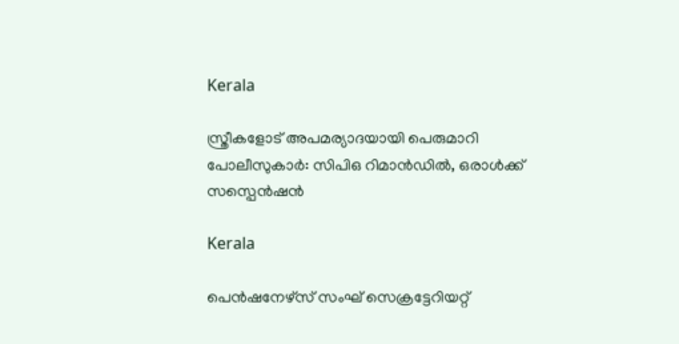Kerala

സ്ത്രീകളോട് അപമര്യാദയായി പെരുമാറി പോലീസുകാര്‍: സിപിഒ റിമാന്‍ഡില്‍, ഒരാള്‍ക്ക് സസ്പെന്‍ഷന്‍

Kerala

പെന്‍ഷനേഴ്‌സ് സംഘ് സെക്രട്ടേറിയറ്റ്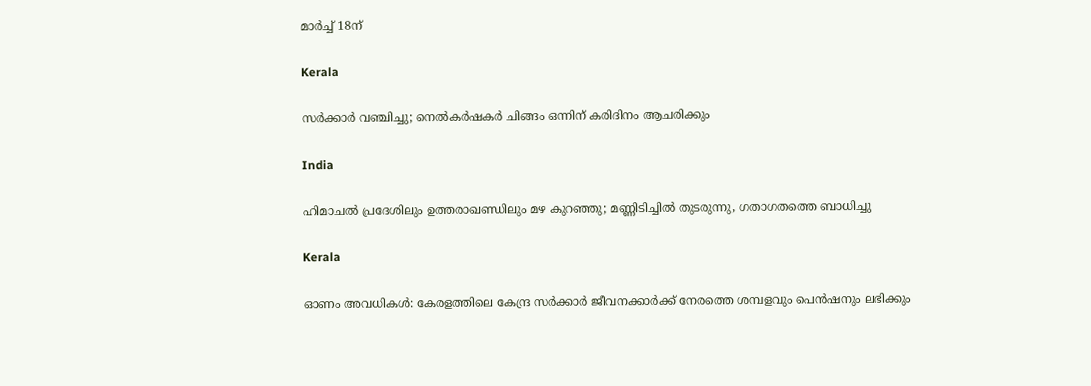മാര്‍ച്ച് 18ന്

Kerala

സര്‍ക്കാര്‍ വഞ്ചിച്ചു; നെല്‍കര്‍ഷകര്‍ ചിങ്ങം ഒന്നിന്‌ കരിദിനം ആചരിക്കും

India

ഹിമാചല്‍ പ്രദേശിലും ഉത്തരാഖണ്ഡിലും മഴ കുറഞ്ഞു; മണ്ണിടിച്ചില്‍ തുടരുന്നു, ഗതാഗതത്തെ ബാധിച്ചു

Kerala

ഓണം അവധികള്‍: കേരളത്തിലെ കേന്ദ്ര സര്‍ക്കാര്‍ ജീവനക്കാര്‍ക്ക് നേരത്തെ ശമ്പളവും പെന്‍ഷനും ലഭിക്കും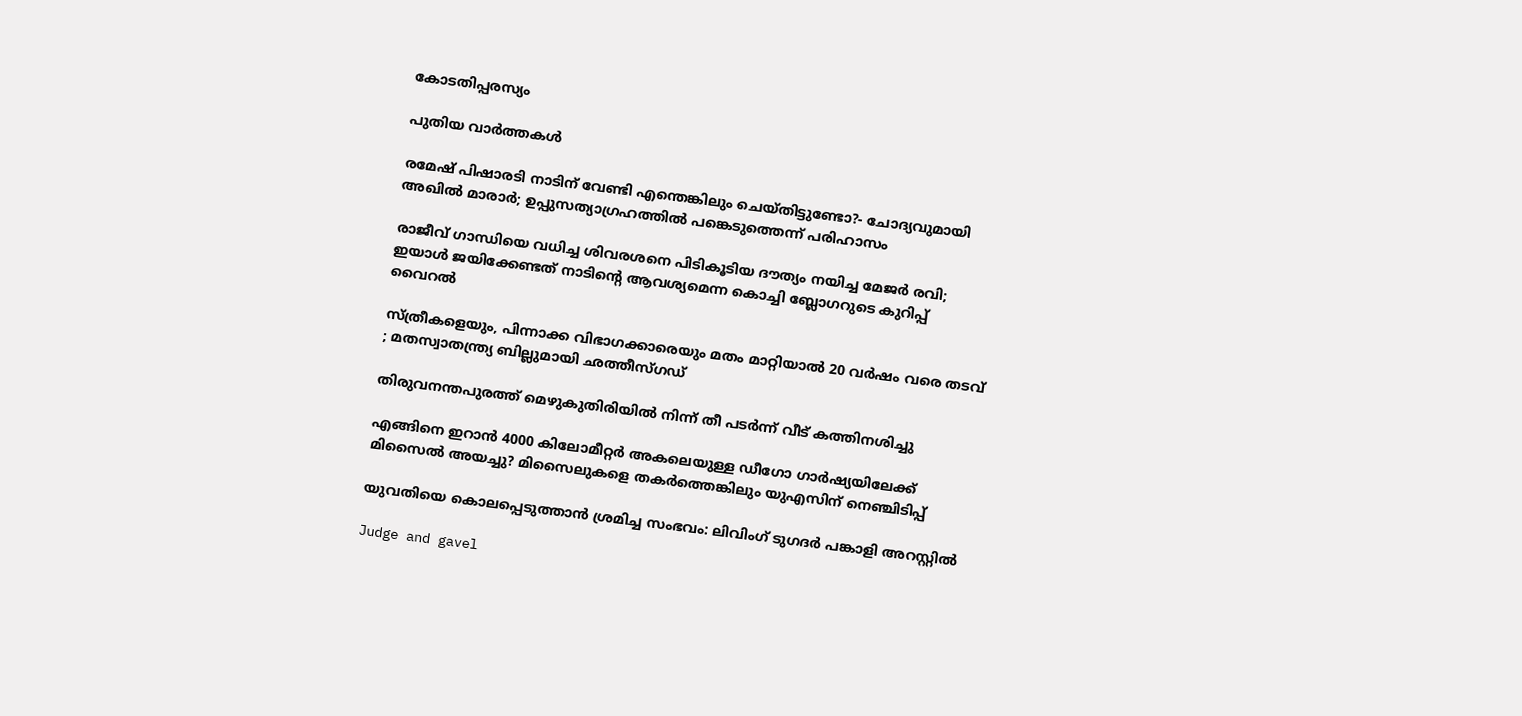കോടതിപ്പരസ്യം

പുതിയ വാര്‍ത്തകള്‍

രമേഷ് പിഷാരടി നാടിന് വേണ്ടി എന്തെങ്കിലും ചെയ്തിട്ടുണ്ടോ?- ചോദ്യവുമായി അഖില്‍ മാരാര്‍; ഉപ്പുസത്യാഗ്രഹത്തില്‍ പങ്കെടുത്തെന്ന് പരിഹാസം

രാജീവ് ഗാന്ധിയെ വധിച്ച ശിവരശനെ പിടികൂടിയ ദൗത്യം നയിച്ച മേജർ രവി; ഇയാള്‍ ജയിക്കേണ്ടത് നാടിന്റെ ആവശ്യമെന്ന കൊച്ചി ബ്ലോഗറുടെ കുറിപ്പ് വൈറല്‍

സ്ത്രീകളെയും, പിന്നാക്ക വിഭാഗക്കാരെയും മതം മാറ്റിയാൽ 20 വർഷം വരെ തടവ് ; മതസ്വാതന്ത്ര്യ ബില്ലുമായി ഛത്തീസ്ഗഡ്

തിരുവനന്തപുരത്ത് മെഴുകുതിരിയില്‍ നിന്ന് തീ പടര്‍ന്ന് വീട് കത്തിനശിച്ചു

എങ്ങിനെ ഇറാന്‍ 4000 കിലോമീറ്റർ അകലെയുള്ള ഡീഗോ ഗാർഷ്യയിലേക്ക് മിസൈല്‍ അയച്ചു? മിസൈലുകളെ തകര്‍ത്തെങ്കിലും യുഎസിന് നെഞ്ചിടിപ്പ്

യുവതിയെ കൊലപ്പെടുത്താന്‍ ശ്രമിച്ച സംഭവം: ലിവിംഗ് ടുഗദര്‍ പങ്കാളി അറസ്റ്റില്‍

Judge and gavel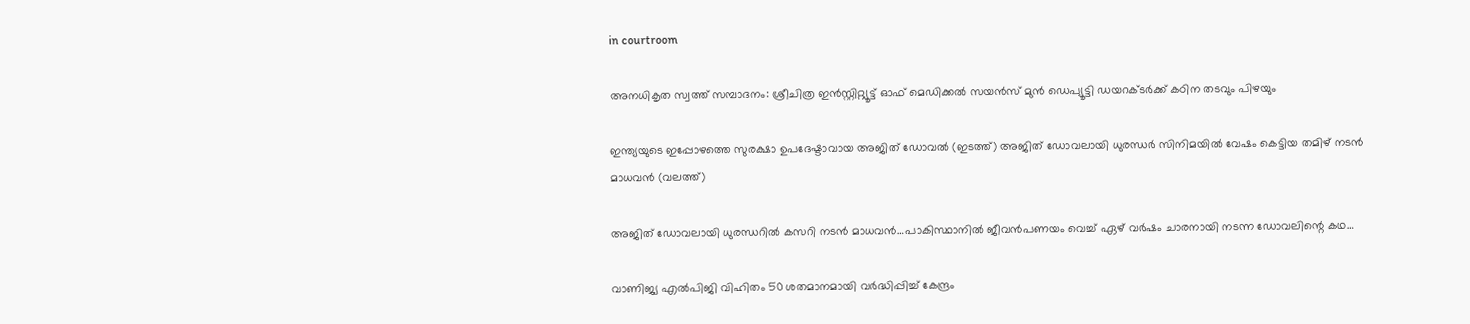in courtroom

അനധികൃത സ്വത്ത് സമ്പാദനം: ശ്രീചിത്ര ഇന്‍സ്റ്റിറ്റ്യൂട്ട് ഓഫ് മെഡിക്കല്‍ സയന്‍സ് മുന്‍ ഡെപ്യൂട്ടി ഡയറക്ടര്‍ക്ക് കഠിന തടവും പിഴയും

ഇന്ത്യയുടെ ഇപ്പോഴത്തെ സുരക്ഷാ ഉപദേഷ്ടാവായ അജിത് ഡോവല്‍ (ഇടത്ത്) അജിത് ഡോവലായി ധുരന്ധര്‍ സിനിമയില്‍ വേഷം കെട്ടിയ തമിഴ് നടന്‍ മാധവന്‍ (വലത്ത്)

അജിത് ഡോവലായി ധുരന്ധറില്‍ കസറി നടന്‍ മാധവന്‍…പാകിസ്ഥാനില്‍ ജീവന്‍പണയം വെച്ച് ഏഴ് വര്‍ഷം ചാരനായി നടന്ന ഡോവലിന്റെ കഥ…

വാണിജ്യ എല്‍പിജി വിഹിതം 50 ശതമാനമായി വര്‍ദ്ധിപ്പിച്ച് കേന്ദ്രം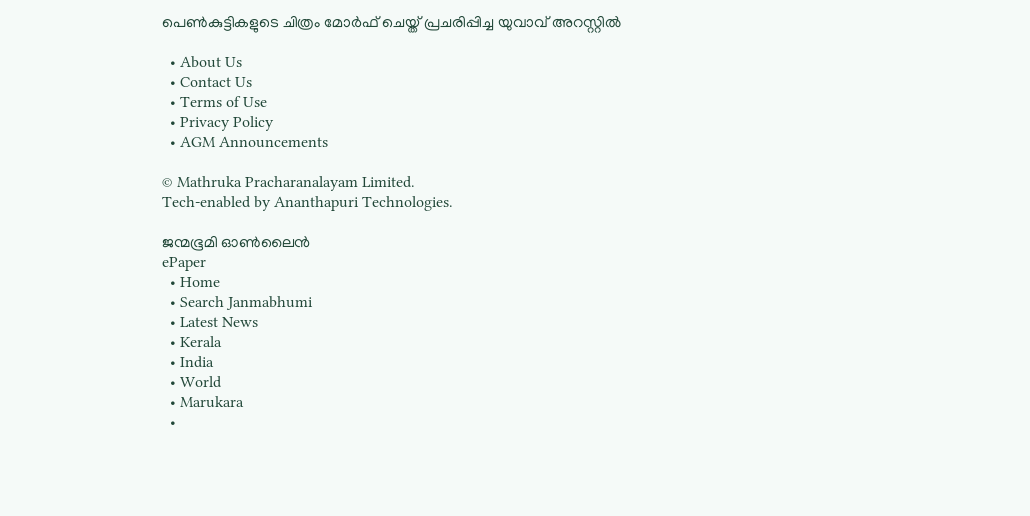പെണ്‍കുട്ടികളുടെ ചിത്രം മോര്‍ഫ് ചെയ്ത് പ്രചരിപ്പിച്ച യുവാവ് അറസ്റ്റില്‍

  • About Us
  • Contact Us
  • Terms of Use
  • Privacy Policy
  • AGM Announcements

© Mathruka Pracharanalayam Limited.
Tech-enabled by Ananthapuri Technologies.

ജന്മഭൂമി ഓണ്‍ലൈന്‍
ePaper
  • Home
  • Search Janmabhumi
  • Latest News
  • Kerala
  • India
  • World
  • Marukara
  •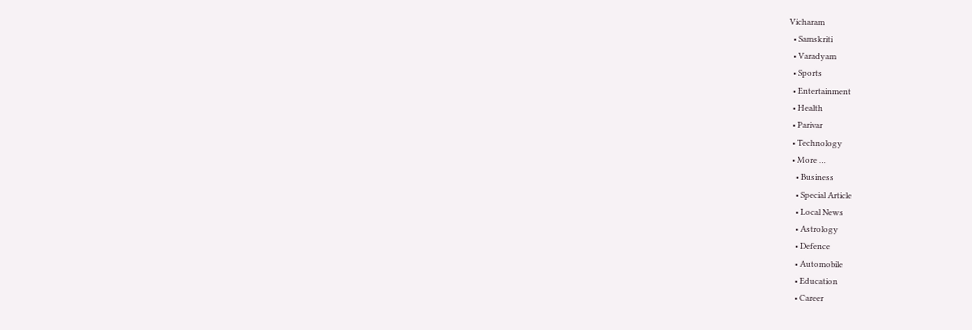Vicharam
  • Samskriti
  • Varadyam
  • Sports
  • Entertainment
  • Health
  • Parivar
  • Technology
  • More …
    • Business
    • Special Article
    • Local News
    • Astrology
    • Defence
    • Automobile
    • Education
    • Career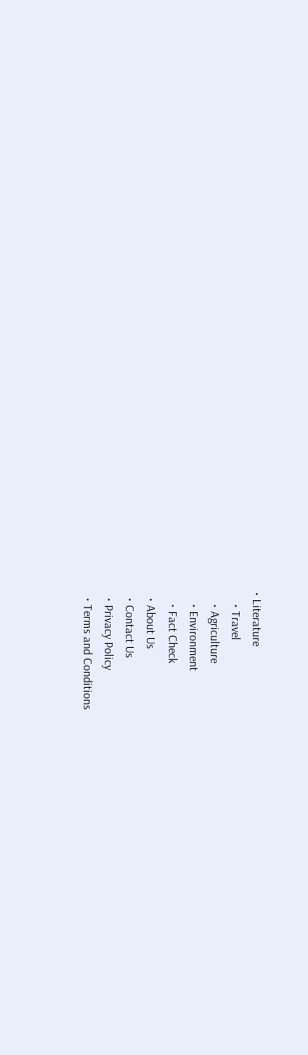• Literature
    • Travel
    • Agriculture
    • Environment
    • Fact Check
  • About Us
  • Contact Us
  • Privacy Policy
  • Terms and Conditions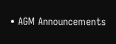• AGM Announcements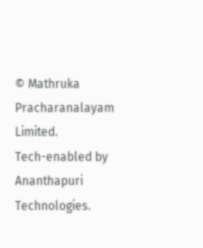© Mathruka Pracharanalayam Limited.
Tech-enabled by Ananthapuri Technologies.